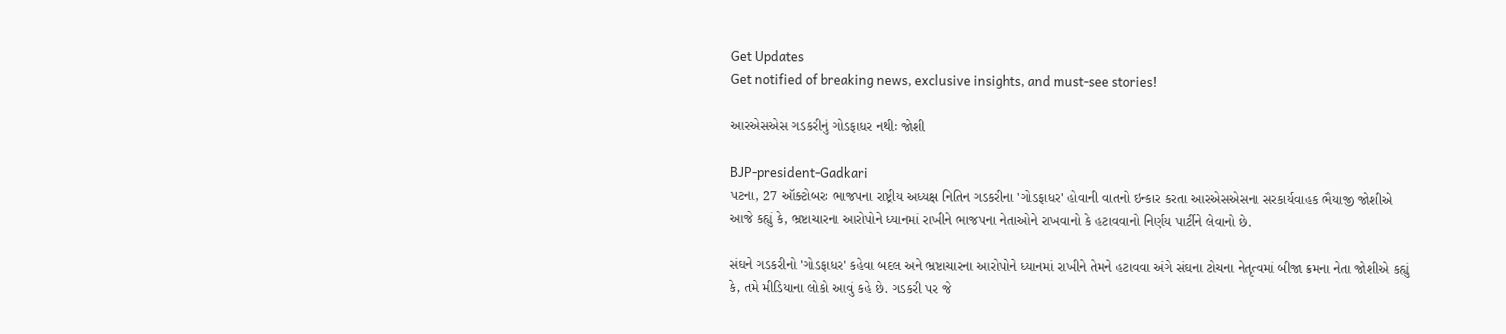Get Updates
Get notified of breaking news, exclusive insights, and must-see stories!

આરએસએસ ગડકરીનું ગોડફાધર નથીઃ જોશી

BJP-president-Gadkari
પટના, 27 ઑક્ટોબરઃ ભાજપના રાષ્ટ્રીય અધ્યક્ષ નિતિન ગડકરીના 'ગોડફાધર' હોવાની વાતનો ઇન્કાર કરતા આરએસએસના સરકાર્યવાહક ભૈયાજી જોશીએ આજે કહ્યું કે, ભ્રષ્ટાચારના આરોપોને ધ્યાનમાં રાખીને ભાજપના નેતાઓને રાખવાનો કે હટાવવાનો નિર્ણય પાર્ટીને લેવાનો છે.

સંઘને ગડકરીનો 'ગોડફાધર' કહેવા બદલ અને ભ્રષ્ટાચારના આરોપોને ધ્યાનમાં રાખીને તેમને હટાવવા અંગે સંઘના ટોચના નેતૃત્વમાં બીજા ક્રમના નેતા જોશીએ કહ્યું કે, તમે મીડિયાના લોકો આવું કહે છે. ગડકરી પર જે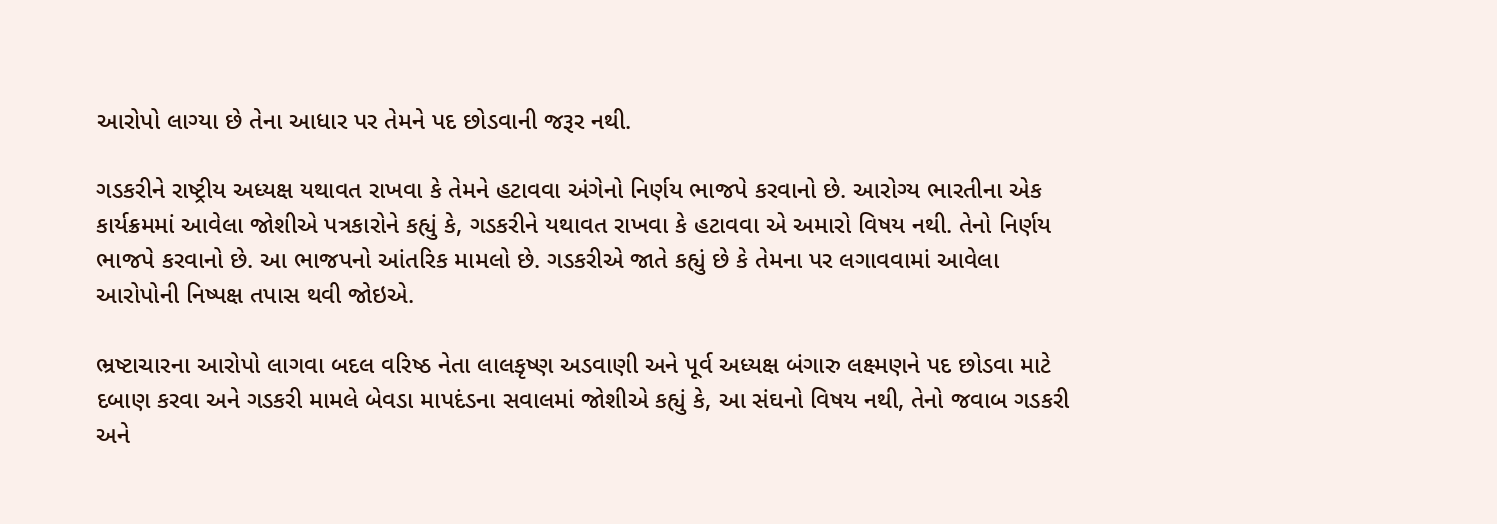આરોપો લાગ્યા છે તેના આધાર પર તેમને પદ છોડવાની જરૂર નથી.

ગડકરીને રાષ્ટ્રીય અધ્યક્ષ યથાવત રાખવા કે તેમને હટાવવા અંગેનો નિર્ણય ભાજપે કરવાનો છે. આરોગ્ય ભારતીના એક કાર્યક્રમમાં આવેલા જોશીએ પત્રકારોને કહ્યું કે, ગડકરીને યથાવત રાખવા કે હટાવવા એ અમારો વિષય નથી. તેનો નિર્ણય ભાજપે કરવાનો છે. આ ભાજપનો આંતરિક મામલો છે. ગડકરીએ જાતે કહ્યું છે કે તેમના પર લગાવવામાં આવેલા આરોપોની નિષ્પક્ષ તપાસ થવી જોઇએ.

ભ્રષ્ટાચારના આરોપો લાગવા બદલ વરિષ્ઠ નેતા લાલકૃષ્ણ અડવાણી અને પૂર્વ અધ્યક્ષ બંગારુ લક્ષ્મણને પદ છોડવા માટે દબાણ કરવા અને ગડકરી મામલે બેવડા માપદંડના સવાલમાં જોશીએ કહ્યું કે, આ સંઘનો વિષય નથી, તેનો જવાબ ગડકરી અને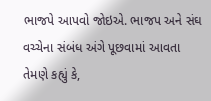ભાજપે આપવો જોઇએ. ભાજપ અને સંઘ વચ્ચેના સંબંધ અંગે પૂછવામાં આવતા તેમણે કહ્યું કે,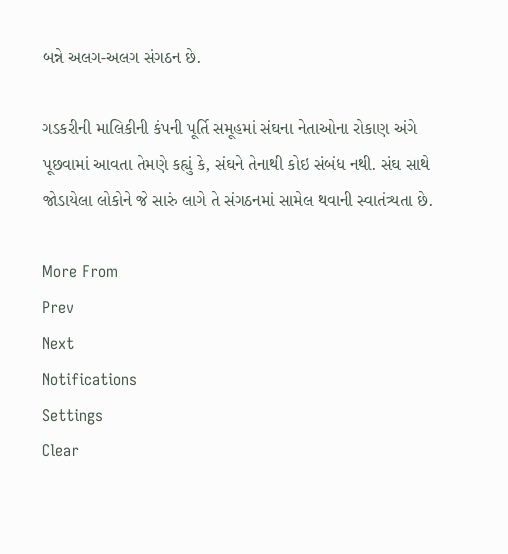બન્ને અલગ-અલગ સંગઠન છે.

ગડકરીની માલિકીની કંપની પૂર્તિ સમૂહમાં સંઘના નેતાઓના રોકાણ અંગે પૂછવામાં આવતા તેમણે કહ્યું કે, સંઘને તેનાથી કોઇ સંબંધ નથી. સંઘ સાથે જોડાયેલા લોકોને જે સારું લાગે તે સંગઠનમાં સામેલ થવાની સ્વાતંત્ર્યતા છે.

More From
Prev
Next
Notifications
Settings
Clear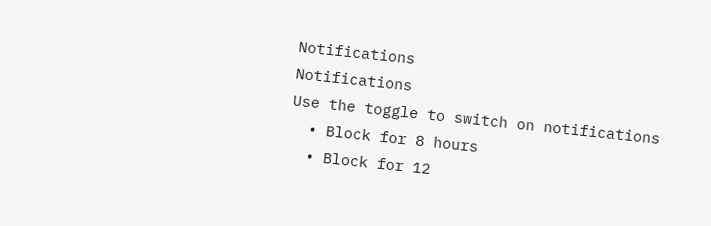Notifications
Notifications
Use the toggle to switch on notifications
  • Block for 8 hours
  • Block for 12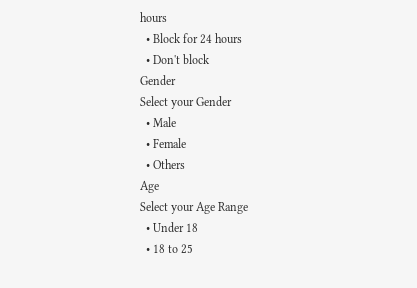hours
  • Block for 24 hours
  • Don't block
Gender
Select your Gender
  • Male
  • Female
  • Others
Age
Select your Age Range
  • Under 18
  • 18 to 25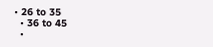• 26 to 35
  • 36 to 45
  •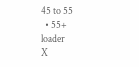45 to 55
  • 55+
loader
X